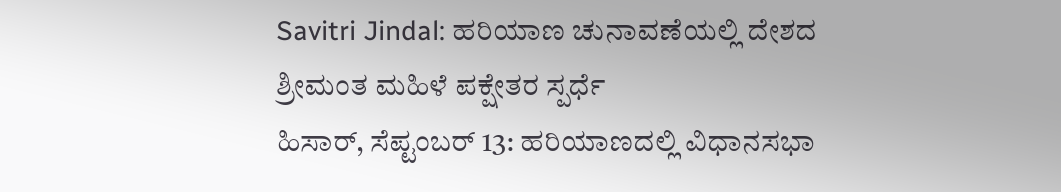Savitri Jindal: ಹರಿಯಾಣ ಚುನಾವಣೆಯಲ್ಲಿ ದೇಶದ ಶ್ರೀಮಂತ ಮಹಿಳೆ ಪಕ್ಷೇತರ ಸ್ಪರ್ಧೆ
ಹಿಸಾರ್, ಸೆಪ್ಟಂಬರ್ 13: ಹರಿಯಾಣದಲ್ಲಿ ವಿಧಾನಸಭಾ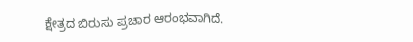ಕ್ಷೇತ್ರದ ಬಿರುಸು ಪ್ರಚಾರ ಆರಂಭವಾಗಿದೆ.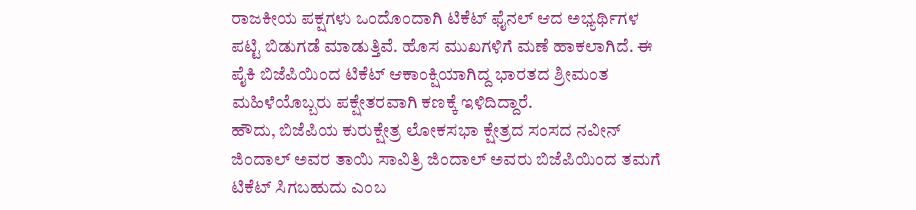ರಾಜಕೀಯ ಪಕ್ಷಗಳು ಒಂದೊಂದಾಗಿ ಟಿಕೆಟ್ ಫೈನಲ್ ಆದ ಅಭ್ಯರ್ಥಿಗಳ ಪಟ್ಟಿ ಬಿಡುಗಡೆ ಮಾಡುತ್ತಿವೆ. ಹೊಸ ಮುಖಗಳಿಗೆ ಮಣೆ ಹಾಕಲಾಗಿದೆ. ಈ ಪೈಕಿ ಬಿಜೆಪಿಯಿಂದ ಟಿಕೆಟ್ ಆಕಾಂಕ್ಷಿಯಾಗಿದ್ದ ಭಾರತದ ಶ್ರೀಮಂತ ಮಹಿಳೆಯೊಬ್ಬರು ಪಕ್ಷೇತರವಾಗಿ ಕಣಕ್ಕೆ ಇಳಿದಿದ್ದಾರೆ.
ಹೌದು, ಬಿಜೆಪಿಯ ಕುರುಕ್ಷೇತ್ರ ಲೋಕಸಭಾ ಕ್ಷೇತ್ರದ ಸಂಸದ ನವೀನ್ ಜಿಂದಾಲ್ ಅವರ ತಾಯಿ ಸಾವಿತ್ರಿ ಜಿಂದಾಲ್ ಅವರು ಬಿಜೆಪಿಯಿಂದ ತಮಗೆ ಟಿಕೆಟ್ ಸಿಗಬಹುದು ಎಂಬ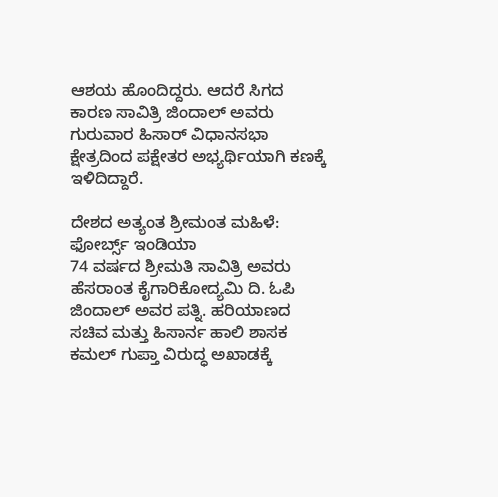ಆಶಯ ಹೊಂದಿದ್ದರು. ಆದರೆ ಸಿಗದ ಕಾರಣ ಸಾವಿತ್ರಿ ಜಿಂದಾಲ್ ಅವರು ಗುರುವಾರ ಹಿಸಾರ್ ವಿಧಾನಸಭಾ ಕ್ಷೇತ್ರದಿಂದ ಪಕ್ಷೇತರ ಅಭ್ಯರ್ಥಿಯಾಗಿ ಕಣಕ್ಕೆ ಇಳಿದಿದ್ದಾರೆ.

ದೇಶದ ಅತ್ಯಂತ ಶ್ರೀಮಂತ ಮಹಿಳೆ: ಫೋರ್ಬ್ಸ್ ಇಂಡಿಯಾ
74 ವರ್ಷದ ಶ್ರೀಮತಿ ಸಾವಿತ್ರಿ ಅವರು ಹೆಸರಾಂತ ಕೈಗಾರಿಕೋದ್ಯಮಿ ದಿ. ಓಪಿ ಜಿಂದಾಲ್ ಅವರ ಪತ್ನಿ. ಹರಿಯಾಣದ ಸಚಿವ ಮತ್ತು ಹಿಸಾರ್ನ ಹಾಲಿ ಶಾಸಕ ಕಮಲ್ ಗುಪ್ತಾ ವಿರುದ್ಧ ಅಖಾಡಕ್ಕೆ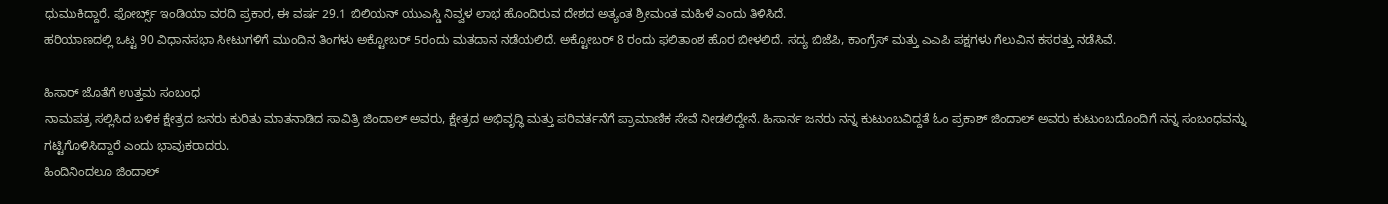ಧುಮುಕಿದ್ದಾರೆ. ಫೋರ್ಬ್ಸ್ ಇಂಡಿಯಾ ವರದಿ ಪ್ರಕಾರ, ಈ ವರ್ಷ 29.1 ಬಿಲಿಯನ್ ಯುಎಸ್ಡಿ ನಿವ್ವಳ ಲಾಭ ಹೊಂದಿರುವ ದೇಶದ ಅತ್ಯಂತ ಶ್ರೀಮಂತ ಮಹಿಳೆ ಎಂದು ತಿಳಿಸಿದೆ.
ಹರಿಯಾಣದಲ್ಲಿ ಒಟ್ಟ 90 ವಿಧಾನಸಭಾ ಸೀಟುಗಳಿಗೆ ಮುಂದಿನ ತಿಂಗಳು ಅಕ್ಟೋಬರ್ 5ರಂದು ಮತದಾನ ನಡೆಯಲಿದೆ. ಅಕ್ಟೋಬರ್ 8 ರಂದು ಫಲಿತಾಂಶ ಹೊರ ಬೀಳಲಿದೆ. ಸದ್ಯ ಬಿಜೆಪಿ, ಕಾಂಗ್ರೆಸ್ ಮತ್ತು ಎಎಪಿ ಪಕ್ಷಗಳು ಗೆಲುವಿನ ಕಸರತ್ತು ನಡೆಸಿವೆ.

ಹಿಸಾರ್ ಜೊತೆಗೆ ಉತ್ತಮ ಸಂಬಂಧ
ನಾಮಪತ್ರ ಸಲ್ಲಿಸಿದ ಬಳಿಕ ಕ್ಷೇತ್ರದ ಜನರು ಕುರಿತು ಮಾತನಾಡಿದ ಸಾವಿತ್ರಿ ಜಿಂದಾಲ್ ಅವರು, ಕ್ಷೇತ್ರದ ಅಭಿವೃದ್ಧಿ ಮತ್ತು ಪರಿವರ್ತನೆಗೆ ಪ್ರಾಮಾಣಿಕ ಸೇವೆ ನೀಡಲಿದ್ದೇನೆ. ಹಿಸಾರ್ನ ಜನರು ನನ್ನ ಕುಟುಂಬವಿದ್ದತೆ ಓಂ ಪ್ರಕಾಶ್ ಜಿಂದಾಲ್ ಅವರು ಕುಟುಂಬದೊಂದಿಗೆ ನನ್ನ ಸಂಬಂಧವನ್ನು ಗಟ್ಟಿಗೊಳಿಸಿದ್ದಾರೆ ಎಂದು ಭಾವುಕರಾದರು.
ಹಿಂದಿನಿಂದಲೂ ಜಿಂದಾಲ್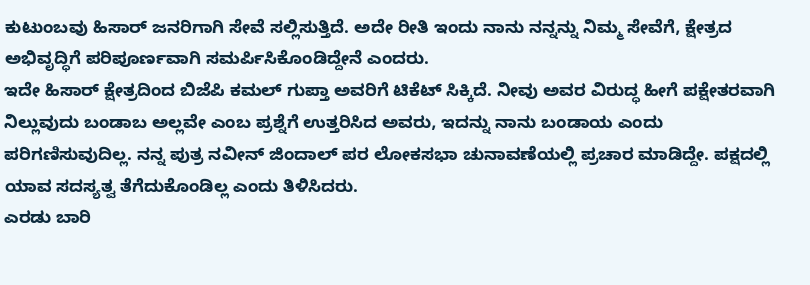ಕುಟುಂಬವು ಹಿಸಾರ್ ಜನರಿಗಾಗಿ ಸೇವೆ ಸಲ್ಲಿಸುತ್ತಿದೆ. ಅದೇ ರೀತಿ ಇಂದು ನಾನು ನನ್ನನ್ನು ನಿಮ್ಮ ಸೇವೆಗೆ, ಕ್ಷೇತ್ರದ ಅಭಿವೃದ್ಧಿಗೆ ಪರಿಪೂರ್ಣವಾಗಿ ಸಮರ್ಪಿಸಿಕೊಂಡಿದ್ದೇನೆ ಎಂದರು.
ಇದೇ ಹಿಸಾರ್ ಕ್ಷೇತ್ರದಿಂದ ಬಿಜೆಪಿ ಕಮಲ್ ಗುಪ್ತಾ ಅವರಿಗೆ ಟಿಕೆಟ್ ಸಿಕ್ಕಿದೆ. ನೀವು ಅವರ ವಿರುದ್ಧ ಹೀಗೆ ಪಕ್ಷೇತರವಾಗಿ ನಿಲ್ಲುವುದು ಬಂಡಾಬ ಅಲ್ಲವೇ ಎಂಬ ಪ್ರಶ್ನೆಗೆ ಉತ್ತರಿಸಿದ ಅವರು, ಇದನ್ನು ನಾನು ಬಂಡಾಯ ಎಂದು ಪರಿಗಣಿಸುವುದಿಲ್ಲ. ನನ್ನ ಪುತ್ರ ನವೀನ್ ಜಿಂದಾಲ್ ಪರ ಲೋಕಸಭಾ ಚುನಾವಣೆಯಲ್ಲಿ ಪ್ರಚಾರ ಮಾಡಿದ್ದೇ. ಪಕ್ಷದಲ್ಲಿ ಯಾವ ಸದಸ್ಯತ್ವ ತೆಗೆದುಕೊಂಡಿಲ್ಲ ಎಂದು ತಿಳಿಸಿದರು.
ಎರಡು ಬಾರಿ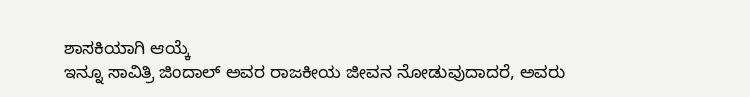ಶಾಸಕಿಯಾಗಿ ಆಯ್ಕೆ
ಇನ್ನೂ ಸಾವಿತ್ರಿ ಜಿಂದಾಲ್ ಅವರ ರಾಜಕೀಯ ಜೀವನ ನೋಡುವುದಾದರೆ, ಅವರು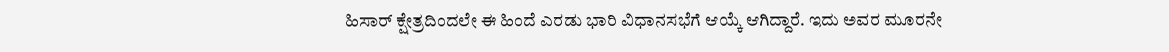ಹಿಸಾರ್ ಕ್ಷೇತ್ರದಿಂದಲೇ ಈ ಹಿಂದೆ ಎರಡು ಭಾರಿ ವಿಧಾನಸಭೆಗೆ ಆಯ್ಕೆ ಆಗಿದ್ದಾರೆ. ಇದು ಅವರ ಮೂರನೇ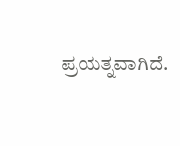ಪ್ರಯತ್ನವಾಗಿದೆ.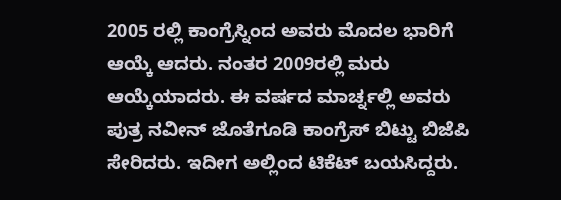2005 ರಲ್ಲಿ ಕಾಂಗ್ರೆಸ್ನಿಂದ ಅವರು ಮೊದಲ ಭಾರಿಗೆ ಆಯ್ಕೆ ಆದರು. ನಂತರ 2009ರಲ್ಲಿ ಮರು ಆಯ್ಕೆಯಾದರು. ಈ ವರ್ಷದ ಮಾರ್ಚ್ನಲ್ಲಿ ಅವರು ಪುತ್ರ ನವೀನ್ ಜೊತೆಗೂಡಿ ಕಾಂಗ್ರೆಸ್ ಬಿಟ್ಟು ಬಿಜೆಪಿ ಸೇರಿದರು. ಇದೀಗ ಅಲ್ಲಿಂದ ಟಿಕೆಟ್ ಬಯಸಿದ್ದರು.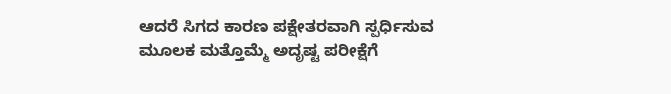ಆದರೆ ಸಿಗದ ಕಾರಣ ಪಕ್ಷೇತರವಾಗಿ ಸ್ಪರ್ಧಿಸುವ ಮೂಲಕ ಮತ್ತೊಮ್ಮೆ ಅದೃಷ್ಟ ಪರೀಕ್ಷೆಗೆ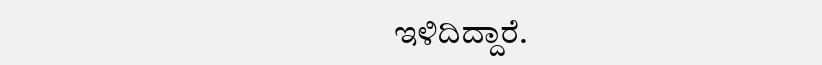ಇಳಿದಿದ್ದಾರೆ.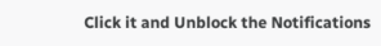Click it and Unblock the Notifications